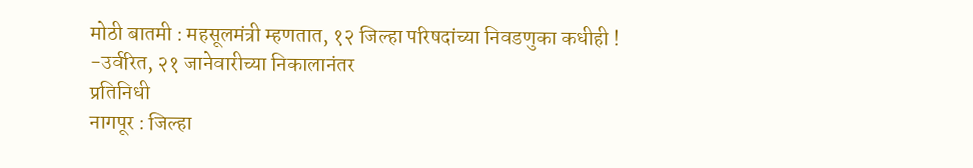मोठी बातमी : महसूलमंत्री म्हणतात, १२ जिल्हा परिषदांच्या निवडणुका कधीही !
-उर्वरित, २१ जानेवारीच्या निकालानंतर
प्रतिनिधी
नागपूर : जिल्हा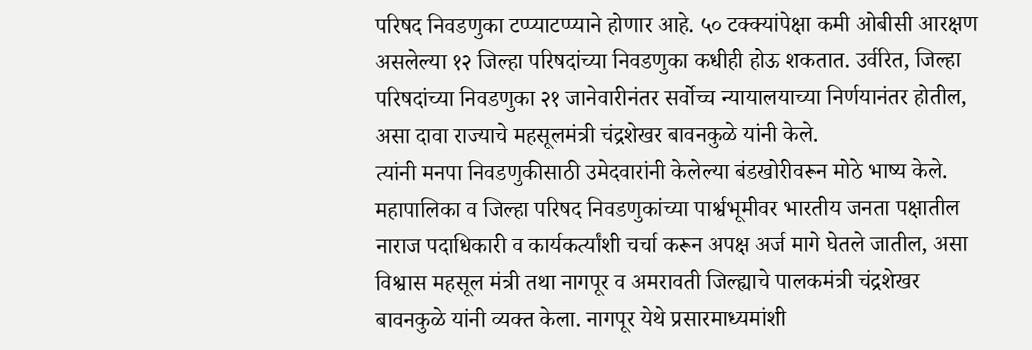परिषद निवडणुका टप्प्याटप्प्याने होणार आहे. ५० टक्क्यांपेक्षा कमी ओबीसी आरक्षण असलेल्या १२ जिल्हा परिषदांच्या निवडणुका कधीही होऊ शकतात. उर्वरित, जिल्हा परिषदांच्या निवडणुका २१ जानेवारीनंतर सर्वोच्च न्यायालयाच्या निर्णयानंतर होतील, असा दावा राज्याचे महसूलमंत्री चंद्रशेखर बावनकुळे यांनी केले.
त्यांनी मनपा निवडणुकीसाठी उमेदवारांनी केलेल्या बंडखोरीवरून मोठे भाष्य केले. महापालिका व जिल्हा परिषद निवडणुकांच्या पार्श्वभूमीवर भारतीय जनता पक्षातील नाराज पदाधिकारी व कार्यकर्त्यांशी चर्चा करून अपक्ष अर्ज मागे घेतले जातील, असा विश्वास महसूल मंत्री तथा नागपूर व अमरावती जिल्ह्याचे पालकमंत्री चंद्रशेखर बावनकुळे यांनी व्यक्त केला. नागपूर येथे प्रसारमाध्यमांशी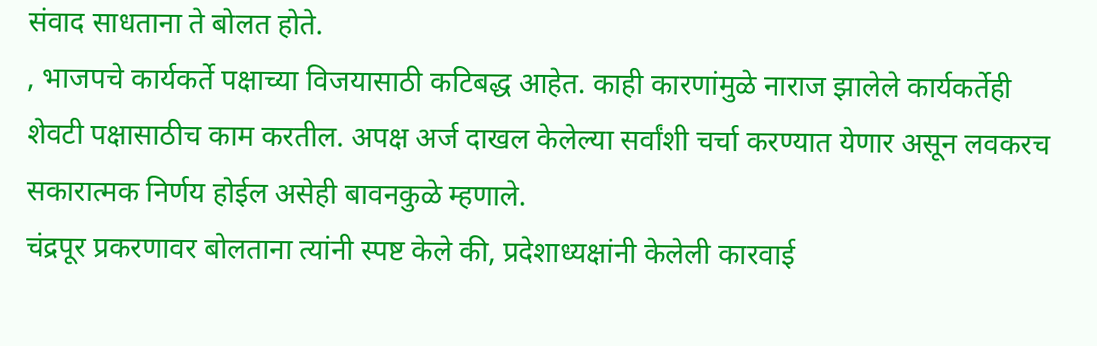संवाद साधताना ते बोलत होते.
, भाजपचे कार्यकर्ते पक्षाच्या विजयासाठी कटिबद्ध आहेत. काही कारणांमुळे नाराज झालेले कार्यकर्तेही शेवटी पक्षासाठीच काम करतील. अपक्ष अर्ज दाखल केलेल्या सर्वांशी चर्चा करण्यात येणार असून लवकरच सकारात्मक निर्णय होईल असेही बावनकुळे म्हणाले.
चंद्रपूर प्रकरणावर बोलताना त्यांनी स्पष्ट केले की, प्रदेशाध्यक्षांनी केलेली कारवाई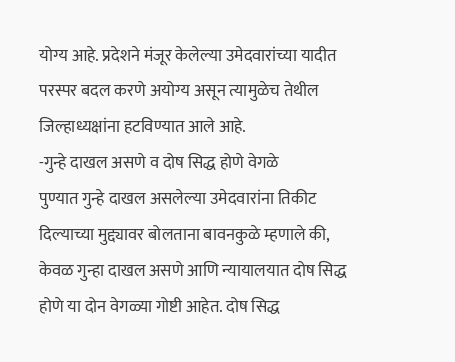योग्य आहे. प्रदेशने मंजूर केलेल्या उमेदवारांच्या यादीत परस्पर बदल करणे अयोग्य असून त्यामुळेच तेथील जिल्हाध्यक्षांना हटविण्यात आले आहे.
-गुन्हे दाखल असणे व दोष सिद्ध होणे वेगळे
पुण्यात गुन्हे दाखल असलेल्या उमेदवारांना तिकीट दिल्याच्या मुद्द्यावर बोलताना बावनकुळे म्हणाले की, केवळ गुन्हा दाखल असणे आणि न्यायालयात दोष सिद्ध होणे या दोन वेगळ्या गोष्टी आहेत. दोष सिद्ध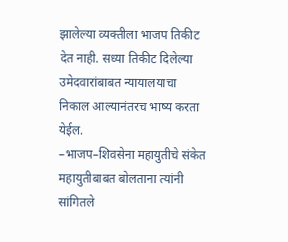झालेल्या व्यक्तीला भाजप तिकीट देत नाही. सध्या तिकीट दिलेल्या उमेदवारांबाबत न्यायालयाचा निकाल आल्यानंतरच भाष्य करता येईल.
–भाजप–शिवसेना महायुतीचे संकेत
महायुतीबाबत बोलताना त्यांनी सांगितले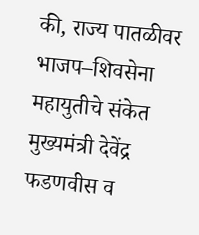की, राज्य पातळीवर भाजप–शिवसेना महायुतीचे संकेत मुख्यमंत्री देवेंद्र फडणवीस व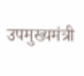उपमुख्यमंत्री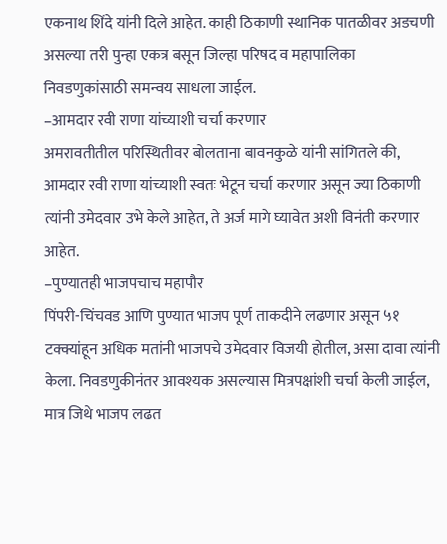एकनाथ शिंदे यांनी दिले आहेत. काही ठिकाणी स्थानिक पातळीवर अडचणी असल्या तरी पुन्हा एकत्र बसून जिल्हा परिषद व महापालिका निवडणुकांसाठी समन्वय साधला जाईल.
–आमदार रवी राणा यांच्याशी चर्चा करणार
अमरावतीतील परिस्थितीवर बोलताना बावनकुळे यांनी सांगितले की, आमदार रवी राणा यांच्याशी स्वतः भेटून चर्चा करणार असून ज्या ठिकाणी त्यांनी उमेदवार उभे केले आहेत, ते अर्ज मागे घ्यावेत अशी विनंती करणार आहेत.
–पुण्यातही भाजपचाच महापौर
पिंपरी-चिंचवड आणि पुण्यात भाजप पूर्ण ताकदीने लढणार असून ५१ टक्क्यांहून अधिक मतांनी भाजपचे उमेदवार विजयी होतील, असा दावा त्यांनी केला. निवडणुकीनंतर आवश्यक असल्यास मित्रपक्षांशी चर्चा केली जाईल, मात्र जिथे भाजप लढत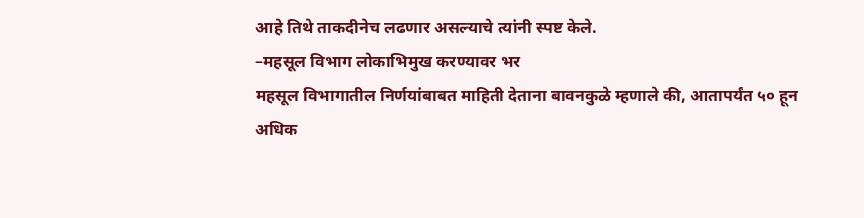आहे तिथे ताकदीनेच लढणार असल्याचे त्यांनी स्पष्ट केले.
–महसूल विभाग लोकाभिमुख करण्यावर भर
महसूल विभागातील निर्णयांबाबत माहिती देताना बावनकुळे म्हणाले की, आतापर्यंत ५० हून अधिक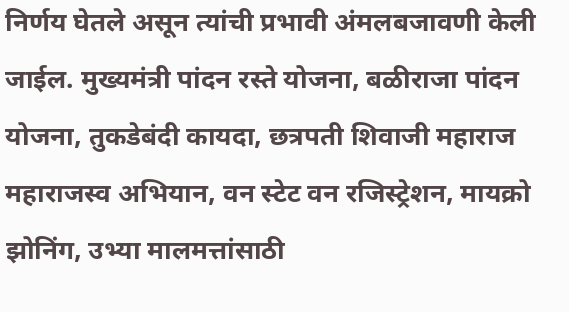निर्णय घेतले असून त्यांची प्रभावी अंमलबजावणी केली जाईल. मुख्यमंत्री पांदन रस्ते योजना, बळीराजा पांदन योजना, तुकडेबंदी कायदा, छत्रपती शिवाजी महाराज महाराजस्व अभियान, वन स्टेट वन रजिस्ट्रेशन, मायक्रो झोनिंग, उभ्या मालमत्तांसाठी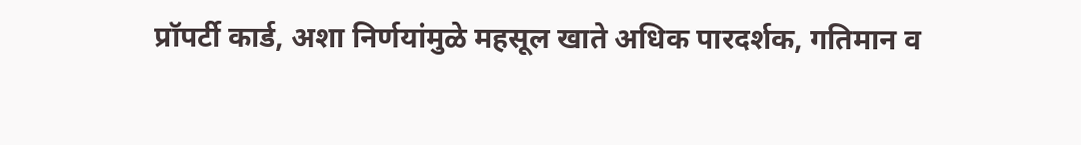प्रॉपर्टी कार्ड, अशा निर्णयांमुळे महसूल खाते अधिक पारदर्शक, गतिमान व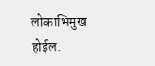लोकाभिमुख होईल.